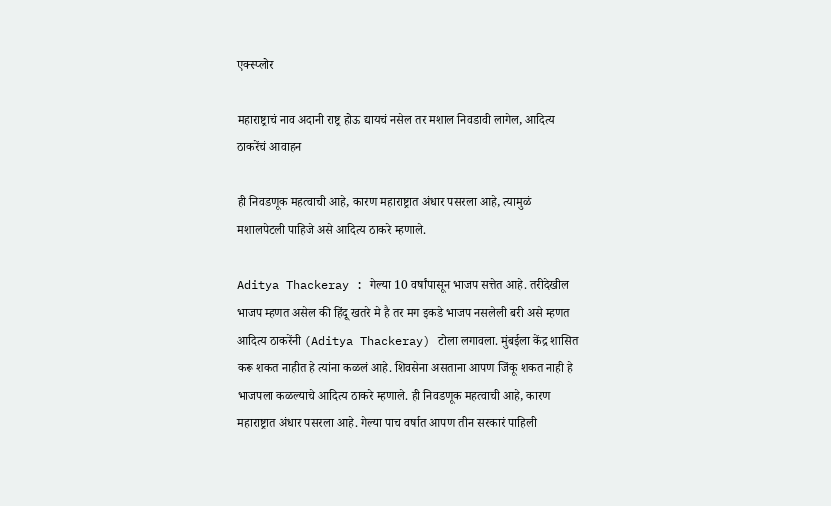एक्स्प्लोर

महाराष्ट्राचं नाव अदानी राष्ट्र होऊ द्यायचं नसेल तर मशाल निवडावी लागेल, आदित्य ठाकरेंचं आवाहन

ही निवडणूक महत्वाची आहे, कारण महाराष्ट्रात अंधार पसरला आहे, त्यामुळं मशालपेटली पाहिजे असे आदित्य ठाकरे म्हणाले.

Aditya Thackeray : गेल्या 10 वर्षांपासून भाजप सत्तेत आहे. तरीदेखील भाजप म्हणत असेल की हिंदू खतरे मे है तर मग इकडे भाजप नसलेली बरी असे म्हणत आदित्य ठाकरेंनी (Aditya Thackeray) टोला लगावला. मुंबईला केंद्र शासित करू शकत नाहीत हे त्यांना कळलं आहे. शिवसेना असताना आपण जिंकू शकत नाही हे भाजपला कळल्याचे आदित्य ठाकरे म्हणाले. ही निवडणूक महत्वाची आहे, कारण महाराष्ट्रात अंधार पसरला आहे. गेल्या पाच वर्षात आपण तीन सरकारं पाहिली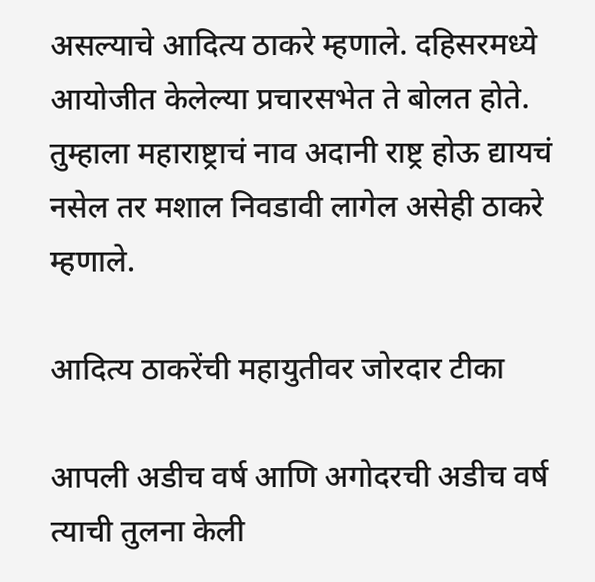असल्याचे आदित्य ठाकरे म्हणाले. दहिसरमध्ये आयोजीत केलेल्या प्रचारसभेत ते बोलत होते. तुम्हाला महाराष्ट्राचं नाव अदानी राष्ट्र होऊ द्यायचं नसेल तर मशाल निवडावी लागेल असेही ठाकरे म्हणाले.

आदित्य ठाकरेंची महायुतीवर जोरदार टीका

आपली अडीच वर्ष आणि अगोदरची अडीच वर्ष त्याची तुलना केली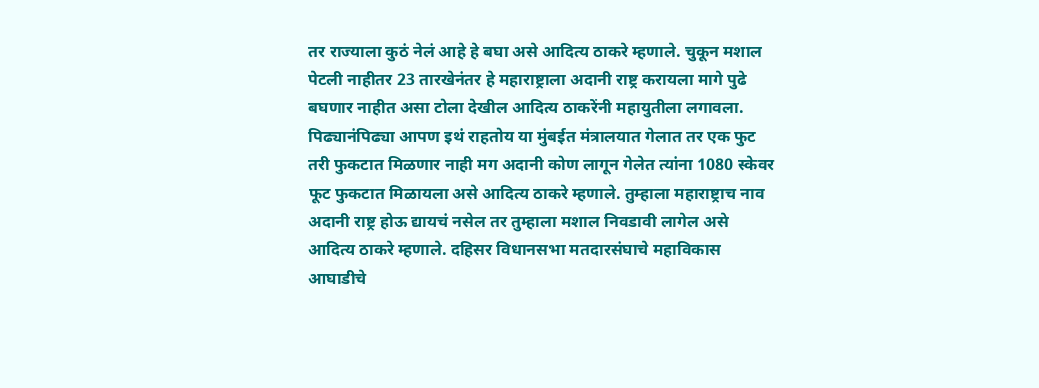तर राज्याला कुठं नेलं आहे हे बघा असे आदित्य ठाकरे म्हणाले. चुकून मशाल पेटली नाहीतर 23 तारखेनंतर हे महाराष्ट्राला अदानी राष्ट्र करायला मागे पुढे बघणार नाहीत असा टोला देखील आदित्य ठाकरेंनी महायुतीला लगावला. पिढ्यानंपिढ्या आपण इथं राहतोय या मुंबईत मंत्रालयात गेलात तर एक फुट तरी फुकटात मिळणार नाही मग अदानी कोण लागून गेलेत त्यांना 1080 स्केवर फूट फुकटात मिळायला असे आदित्य ठाकरे म्हणाले. तुम्हाला महाराष्ट्राच नाव अदानी राष्ट्र होऊ द्यायचं नसेल तर तुम्हाला मशाल निवडावी लागेल असे आदित्य ठाकरे म्हणाले. दहिसर विधानसभा मतदारसंघाचे महाविकास आघाडीचे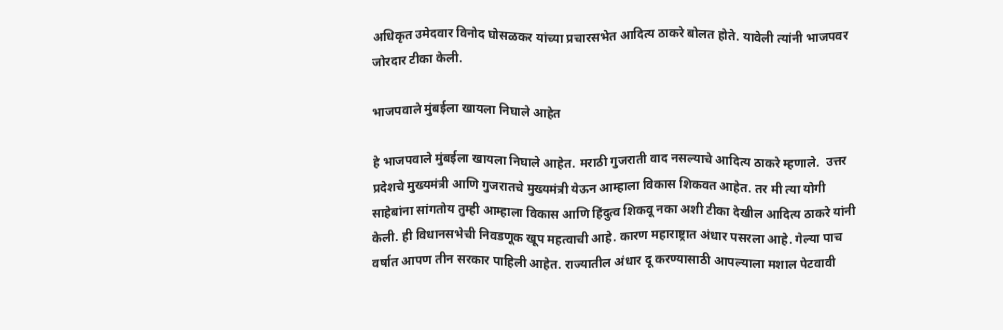अधिकृत उमेदवार विनोद घोसळकर यांच्या प्रचारसभेत आदित्य ठाकरे बोलत होते. यावेली त्यांनी भाजपवर जोरदार टीका केली.

भाजपवाले मुंबईला खायला निघाले आहेत

हे भाजपवाले मुंबईला खायला निघाले आहेत. मराठी गुजराती वाद नसल्याचे आदित्य ठाकरे म्हणाले.  उत्तर प्रदेशचे मुख्यमंत्री आणि गुजरातचे मुख्यमंत्री येऊन आम्हाला विकास शिकवत आहेत. तर मी त्या योगी साहेबांना सांगतोय तुम्ही आम्हाला विकास आणि हिंदुत्व शिकवू नका अशी टीका देखील आदित्य ठाकरे यांनी केली. ही विधानसभेची निवडणूक खूप महत्वाची आहे. कारण महाराष्ट्रात अंधार पसरला आहे. गेल्या पाच वर्षात आपण तीन सरकार पाहिली आहेत. राज्यातील अंधार दू करण्यासाठी आपल्याला मशाल पेटवावी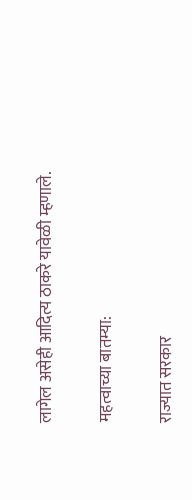लागेल असेही आदित्य ठाकरे यावेळी म्हणाले.

महत्वाच्या बातम्या:

राज्यात सरकार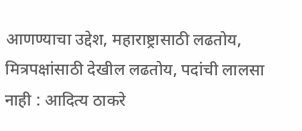आणण्याचा उद्देश, महाराष्ट्रासाठी लढतोय, मित्रपक्षांसाठी देखील लढतोय, पदांची लालसा नाही : आदित्य ठाकरे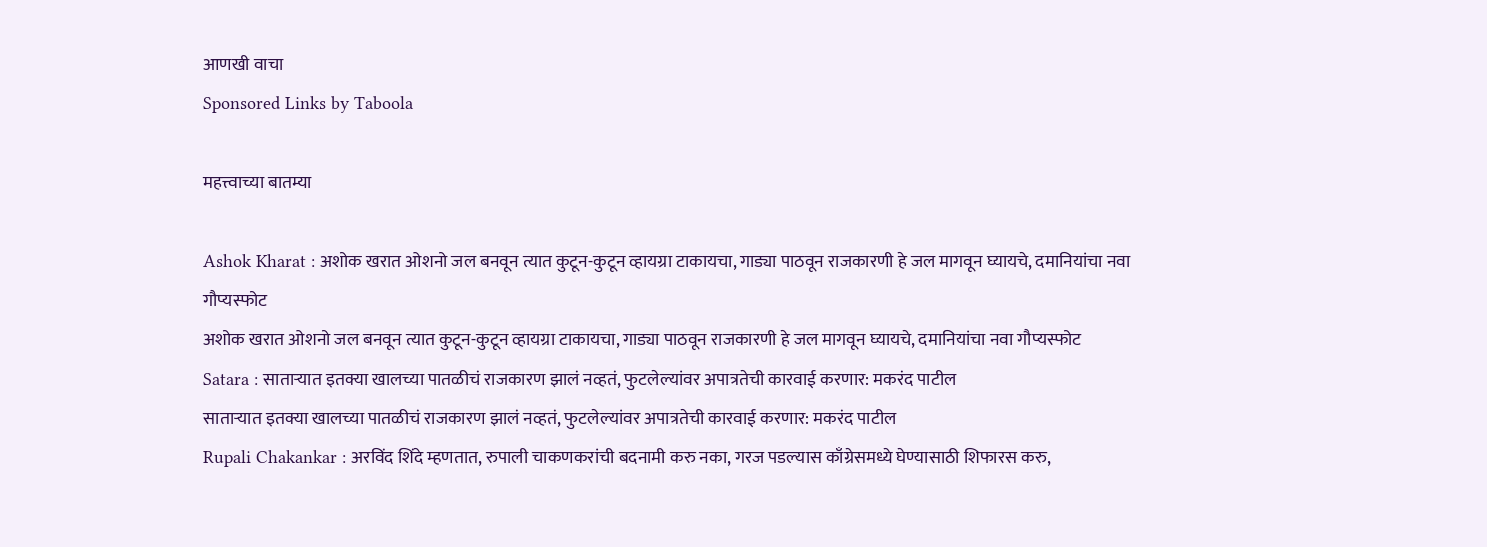आणखी वाचा
Sponsored Links by Taboola

महत्त्वाच्या बातम्या

Ashok Kharat : अशोक खरात ओशनो जल बनवून त्यात कुटून-कुटून व्हायग्रा टाकायचा, गाड्या पाठवून राजकारणी हे जल मागवून घ्यायचे, दमानियांचा नवा गौप्यस्फोट
अशोक खरात ओशनो जल बनवून त्यात कुटून-कुटून व्हायग्रा टाकायचा, गाड्या पाठवून राजकारणी हे जल मागवून घ्यायचे, दमानियांचा नवा गौप्यस्फोट
Satara : साताऱ्यात इतक्या खालच्या पातळीचं राजकारण झालं नव्हतं, फुटलेल्यांवर अपात्रतेची कारवाई करणार: मकरंद पाटील
साताऱ्यात इतक्या खालच्या पातळीचं राजकारण झालं नव्हतं, फुटलेल्यांवर अपात्रतेची कारवाई करणार: मकरंद पाटील
Rupali Chakankar : अरविंद शिंदे म्हणतात, रुपाली चाकणकरांची बदनामी करु नका, गरज पडल्यास काँग्रेसमध्ये घेण्यासाठी शिफारस करु,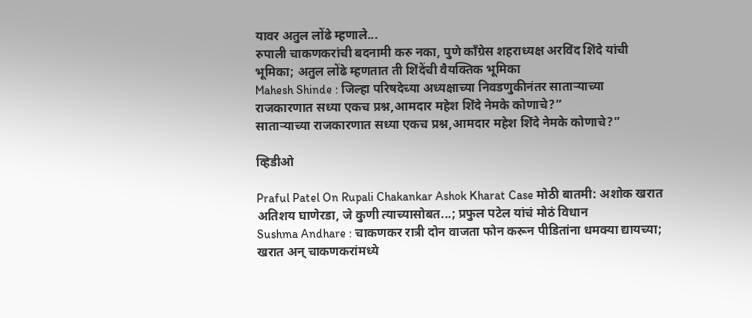यावर अतुल लोंढे म्हणाले...
रुपाली चाकणकरांची बदनामी करु नका, पुणे काँग्रेस शहराध्यक्ष अरविंद शिंदे यांची भूमिका; अतुल लोंढे म्हणतात ती शिंदेंची वैयक्तिक भूमिका
Mahesh Shinde : जिल्हा परिषदेच्या अध्यक्षाच्या निवडणुकीनंतर साताऱ्याच्या राजकारणात सध्या एकच प्रश्न,आमदार महेश शिंदे नेमके कोणाचे?”
साताऱ्याच्या राजकारणात सध्या एकच प्रश्न,आमदार महेश शिंदे नेमके कोणाचे?”

व्हिडीओ

Praful Patel On Rupali Chakankar Ashok Kharat Case मोठी बातमी: अशोक खरात अतिशय घाणेरडा, जे कुणी त्याच्यासोबत...; प्रफुल पटेल यांचं मोठं विधान
Sushma Andhare : चाकणकर रात्री दोन वाजता फोन करून पीडितांना धमक्या द्यायच्या; खरात अन् चाकणकरांमध्ये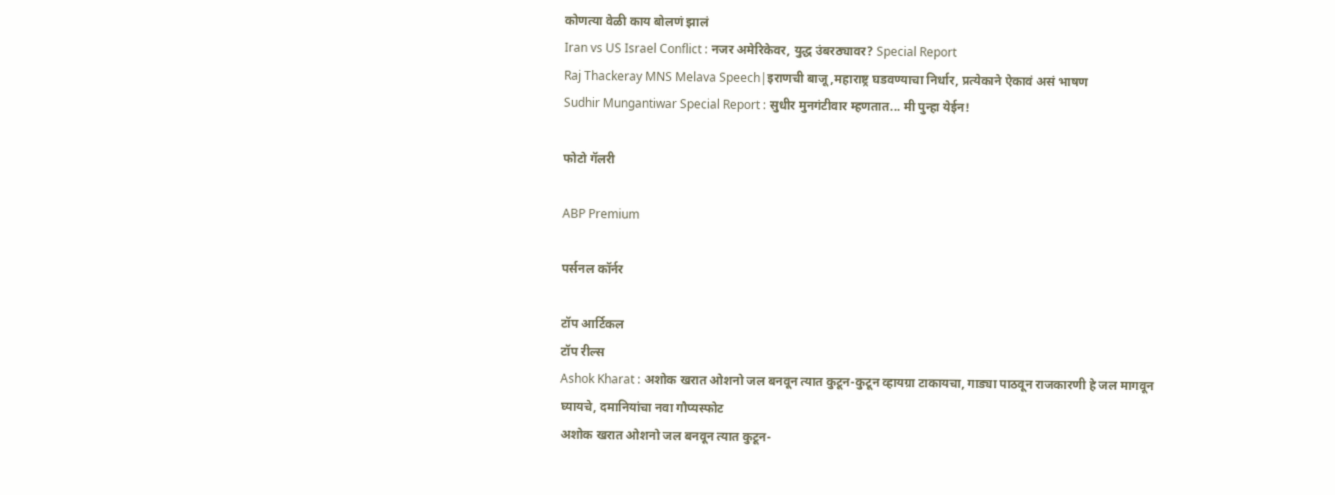कोणत्या वेळी काय बोलणं झालं
Iran vs US Israel Conflict : नजर अमेरिकेवर, युद्ध उंबरठ्यावर? Special Report
Raj Thackeray MNS Melava Speech|इराणची बाजू,महाराष्ट्र घडवण्याचा निर्धार, प्रत्येकाने ऐकावं असं भाषण
Sudhir Mungantiwar Special Report : सुधीर मुनगंटीवार म्हणतात... मी पुन्हा येईन!

फोटो गॅलरी

ABP Premium

पर्सनल कॉर्नर

टॉप आर्टिकल
टॉप रील्स
Ashok Kharat : अशोक खरात ओशनो जल बनवून त्यात कुटून-कुटून व्हायग्रा टाकायचा, गाड्या पाठवून राजकारणी हे जल मागवून घ्यायचे, दमानियांचा नवा गौप्यस्फोट
अशोक खरात ओशनो जल बनवून त्यात कुटून-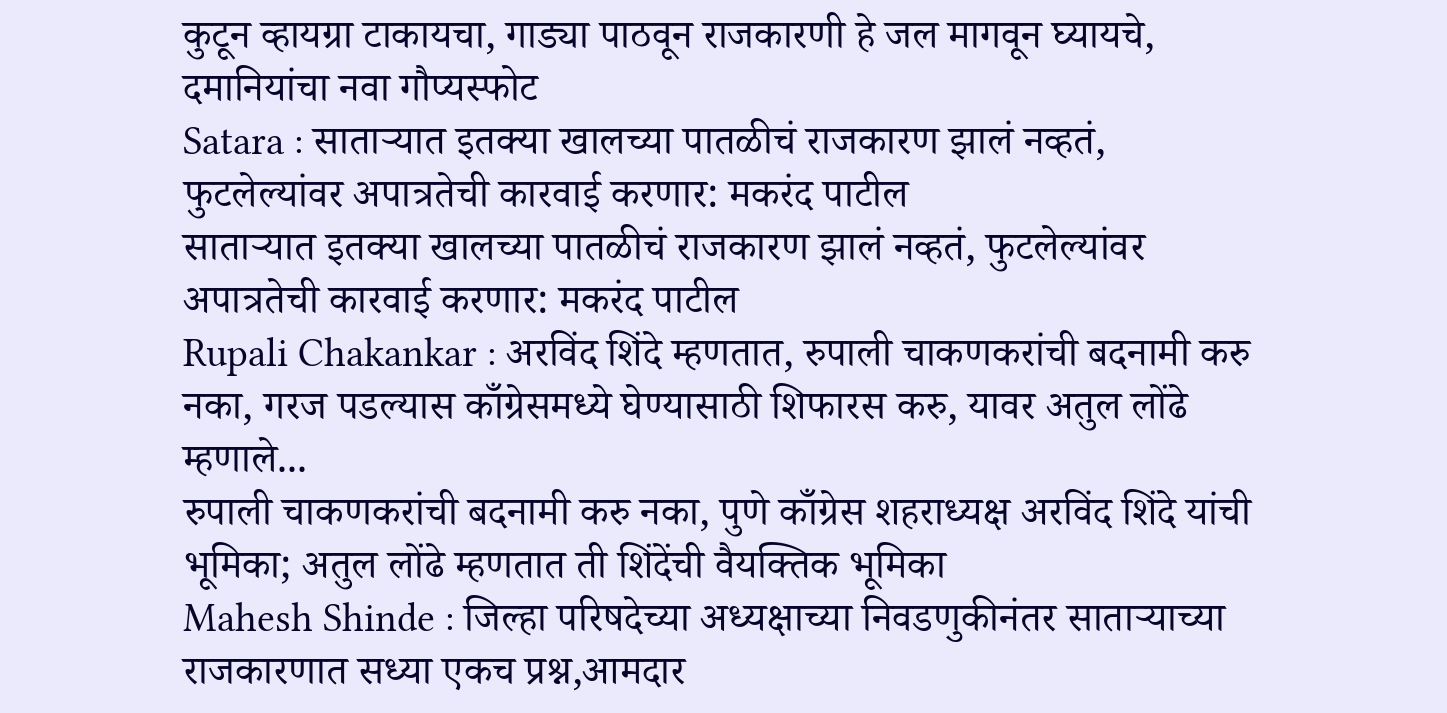कुटून व्हायग्रा टाकायचा, गाड्या पाठवून राजकारणी हे जल मागवून घ्यायचे, दमानियांचा नवा गौप्यस्फोट
Satara : साताऱ्यात इतक्या खालच्या पातळीचं राजकारण झालं नव्हतं, फुटलेल्यांवर अपात्रतेची कारवाई करणार: मकरंद पाटील
साताऱ्यात इतक्या खालच्या पातळीचं राजकारण झालं नव्हतं, फुटलेल्यांवर अपात्रतेची कारवाई करणार: मकरंद पाटील
Rupali Chakankar : अरविंद शिंदे म्हणतात, रुपाली चाकणकरांची बदनामी करु नका, गरज पडल्यास काँग्रेसमध्ये घेण्यासाठी शिफारस करु, यावर अतुल लोंढे म्हणाले...
रुपाली चाकणकरांची बदनामी करु नका, पुणे काँग्रेस शहराध्यक्ष अरविंद शिंदे यांची भूमिका; अतुल लोंढे म्हणतात ती शिंदेंची वैयक्तिक भूमिका
Mahesh Shinde : जिल्हा परिषदेच्या अध्यक्षाच्या निवडणुकीनंतर साताऱ्याच्या राजकारणात सध्या एकच प्रश्न,आमदार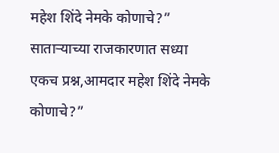महेश शिंदे नेमके कोणाचे?”
साताऱ्याच्या राजकारणात सध्या एकच प्रश्न,आमदार महेश शिंदे नेमके कोणाचे?”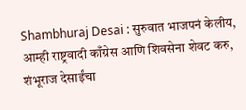Shambhuraj Desai : सुरुवात भाजपनं केलीय, आम्ही राष्ट्रवादी काँग्रेस आणि शिवसेना शेवट करु, शंभूराज देसाईंचा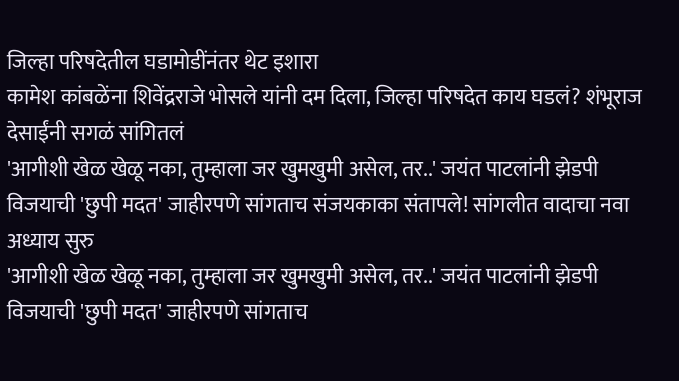जिल्हा परिषदेतील घडामोडींनंतर थेट इशारा
कामेश कांबळेंना शिवेंद्रराजे भोसले यांनी दम दिला, जिल्हा परिषदेत काय घडलं? शंभूराज देसाईंनी सगळं सांगितलं
'आगीशी खेळ खेळू नका, तुम्हाला जर खुमखुमी असेल, तर..' जयंत पाटलांनी झेडपी विजयाची 'छुपी मदत' जाहीरपणे सांगताच संजयकाका संतापले! सांगलीत वादाचा नवा अध्याय सुरु
'आगीशी खेळ खेळू नका, तुम्हाला जर खुमखुमी असेल, तर..' जयंत पाटलांनी झेडपी विजयाची 'छुपी मदत' जाहीरपणे सांगताच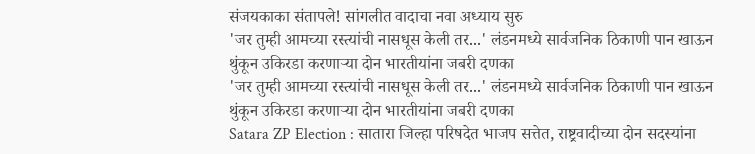संजयकाका संतापले! सांगलीत वादाचा नवा अध्याय सुरु
'जर तुम्ही आमच्या रस्त्यांची नासधूस केली तर...' लंडनमध्ये सार्वजनिक ठिकाणी पान खाऊन थुंकून उकिरडा करणाऱ्या दोन भारतीयांना जबरी दणका
'जर तुम्ही आमच्या रस्त्यांची नासधूस केली तर...' लंडनमध्ये सार्वजनिक ठिकाणी पान खाऊन थुंकून उकिरडा करणाऱ्या दोन भारतीयांना जबरी दणका
Satara ZP Election : सातारा जिल्हा परिषदेत भाजप सत्तेत, राष्ट्रवादीच्या दोन सदस्यांना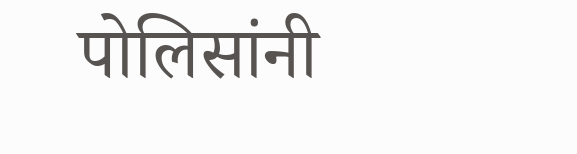पोलिसांनी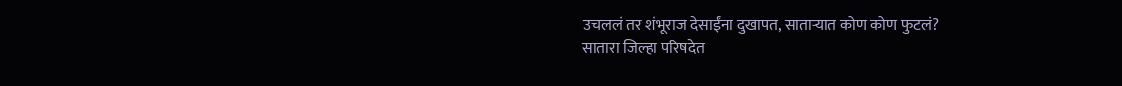उचललं तर शंभूराज देसाईंना दुखापत, साताऱ्यात कोण कोण फुटलं?
सातारा जिल्हा परिषदेत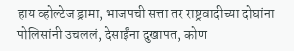हाय व्होल्टेज ड्रामा, भाजपची सत्ता तर राष्ट्रवादीच्या दोघांना पोलिसांनी उचललं, देसाईंना दुखापत, कोण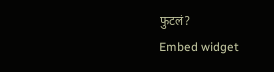फुटलं?
Embed widget